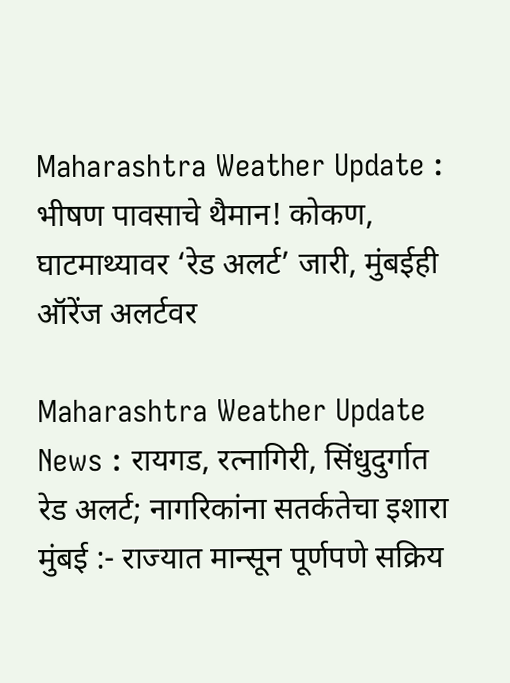Maharashtra Weather Update : भीषण पावसाचे थैमान! कोकण, घाटमाथ्यावर ‘रेड अलर्ट’ जारी, मुंबईही ऑरेंज अलर्टवर

Maharashtra Weather Update News : रायगड, रत्नागिरी, सिंधुदुर्गात रेड अलर्ट; नागरिकांना सतर्कतेचा इशारा
मुंबई :- राज्यात मान्सून पूर्णपणे सक्रिय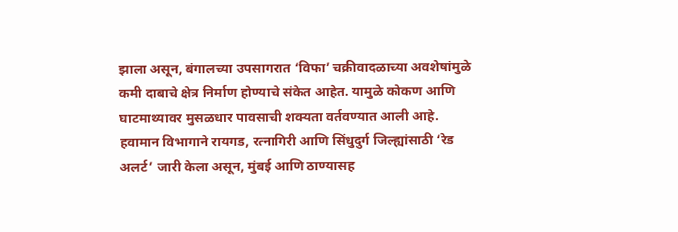झाला असून, बंगालच्या उपसागरात ‘विफा’ चक्रीवादळाच्या अवशेषांमुळे कमी दाबाचे क्षेत्र निर्माण होण्याचे संकेत आहेत. यामुळे कोकण आणि घाटमाथ्यावर मुसळधार पावसाची शक्यता वर्तवण्यात आली आहे. हवामान विभागाने रायगड, रत्नागिरी आणि सिंधुदुर्ग जिल्ह्यांसाठी ‘रेड अलर्ट’ जारी केला असून, मुंबई आणि ठाण्यासह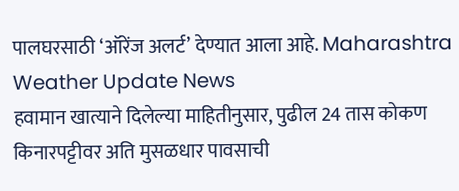पालघरसाठी ‘ऑरेंज अलर्ट’ देण्यात आला आहे. Maharashtra Weather Update News
हवामान खात्याने दिलेल्या माहितीनुसार, पुढील 24 तास कोकण किनारपट्टीवर अति मुसळधार पावसाची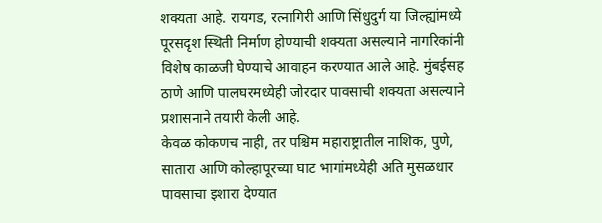शक्यता आहे. रायगड, रत्नागिरी आणि सिंधुदुर्ग या जिल्ह्यांमध्ये पूरसदृश स्थिती निर्माण होण्याची शक्यता असल्याने नागरिकांनी विशेष काळजी घेण्याचे आवाहन करण्यात आले आहे. मुंबईसह ठाणे आणि पालघरमध्येही जोरदार पावसाची शक्यता असल्याने प्रशासनाने तयारी केली आहे.
केवळ कोकणच नाही, तर पश्चिम महाराष्ट्रातील नाशिक, पुणे, सातारा आणि कोल्हापूरच्या घाट भागांमध्येही अति मुसळधार पावसाचा इशारा देण्यात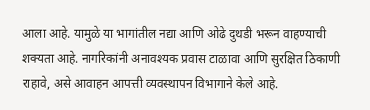आला आहे. यामुळे या भागांतील नद्या आणि ओढे दुथडी भरून वाहण्याची शक्यता आहे. नागरिकांनी अनावश्यक प्रवास टाळावा आणि सुरक्षित ठिकाणी राहावे, असे आवाहन आपत्ती व्यवस्थापन विभागाने केले आहे.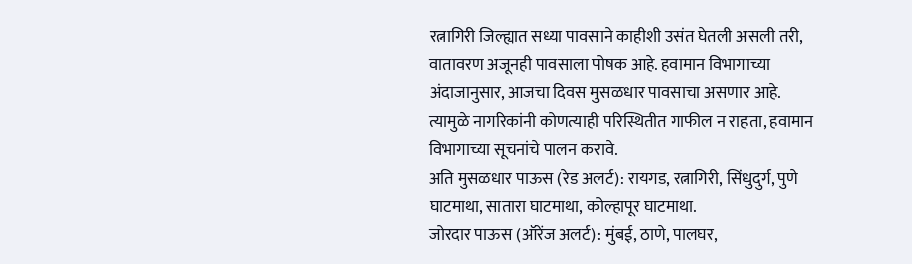रत्नागिरी जिल्ह्यात सध्या पावसाने काहीशी उसंत घेतली असली तरी, वातावरण अजूनही पावसाला पोषक आहे. हवामान विभागाच्या अंदाजानुसार, आजचा दिवस मुसळधार पावसाचा असणार आहे. त्यामुळे नागरिकांनी कोणत्याही परिस्थितीत गाफील न राहता, हवामान विभागाच्या सूचनांचे पालन करावे.
अति मुसळधार पाऊस (रेड अलर्ट): रायगड, रत्नागिरी, सिंधुदुर्ग, पुणे घाटमाथा, सातारा घाटमाथा, कोल्हापूर घाटमाथा.
जोरदार पाऊस (ऑरेंज अलर्ट): मुंबई, ठाणे, पालघर,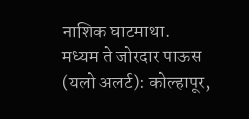नाशिक घाटमाथा.
मध्यम ते जोरदार पाऊस (यलो अलर्ट): कोल्हापूर,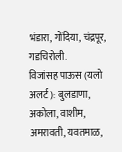भंडारा, गोंदिया, चंद्रपूर, गडचिरोली.
विजांसह पाऊस (यलो अलर्ट): बुलडाणा, अकोला, वाशीम, अमरावती, यवतमाळ,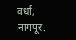वर्धा, नागपूर.